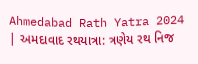Ahmedabad Rath Yatra 2024 | અમદાવાદ રથયાત્રા: ત્રણેય રથ નિજ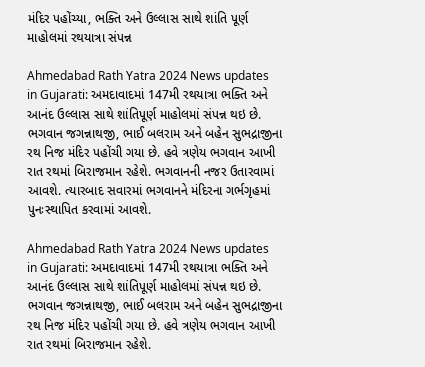મંદિર પહોંચ્યા, ભક્તિ અને ઉલ્લાસ સાથે શાંતિ પૂર્ણ માહોલમાં રથયાત્રા સંપન્ન

Ahmedabad Rath Yatra 2024 News updates in Gujarati: અમદાવાદમાં 147મી રથયાત્રા ભક્તિ અને આનંદ ઉલ્લાસ સાથે શાંતિપૂર્ણ માહોલમાં સંપન્ન થઇ છે. ભગવાન જગન્નાથજી, ભાઈ બલરામ અને બહેન સુભદ્રાજીના રથ નિજ મંદિર પહોંચી ગયા છે. હવે ત્રણેય ભગવાન આખી રાત રથમાં બિરાજમાન રહેશે. ભગવાનની નજર ઉતારવામાં આવશે. ત્યારબાદ સવારમાં ભગવાનને મંદિરના ગર્ભગૃહમાં પુનઃસ્થાપિત કરવામાં આવશે.

Ahmedabad Rath Yatra 2024 News updates in Gujarati: અમદાવાદમાં 147મી રથયાત્રા ભક્તિ અને આનંદ ઉલ્લાસ સાથે શાંતિપૂર્ણ માહોલમાં સંપન્ન થઇ છે. ભગવાન જગન્નાથજી, ભાઈ બલરામ અને બહેન સુભદ્રાજીના રથ નિજ મંદિર પહોંચી ગયા છે. હવે ત્રણેય ભગવાન આખી રાત રથમાં બિરાજમાન રહેશે.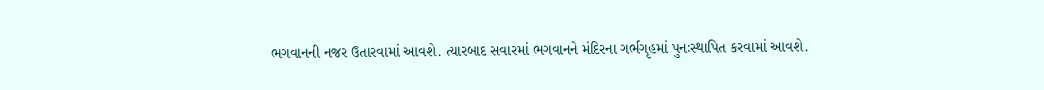ભગવાનની નજર ઉતારવામાં આવશે. ત્યારબાદ સવારમાં ભગવાનને મંદિરના ગર્ભગૃહમાં પુનઃસ્થાપિત કરવામાં આવશે.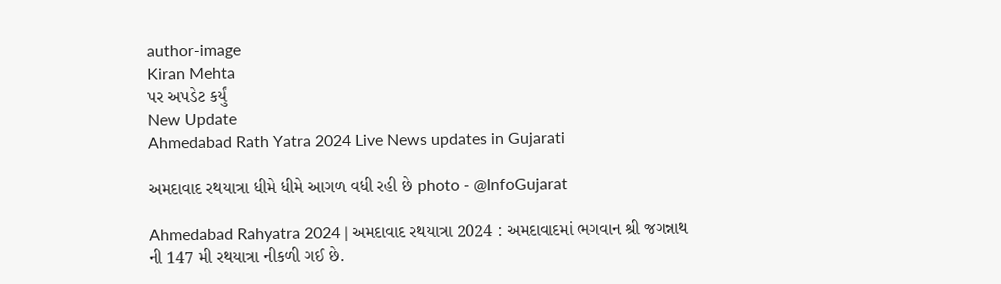author-image
Kiran Mehta
પર અપડેટ કર્યું
New Update
Ahmedabad Rath Yatra 2024 Live News updates in Gujarati

અમદાવાદ રથયાત્રા ધીમે ધીમે આગળ વધી રહી છે photo - @InfoGujarat

Ahmedabad Rahyatra 2024 | અમદાવાદ રથયાત્રા 2024 : અમદાવાદમાં ભગવાન શ્રી જગન્નાથ ની 147 મી રથયાત્રા નીકળી ગઈ છે.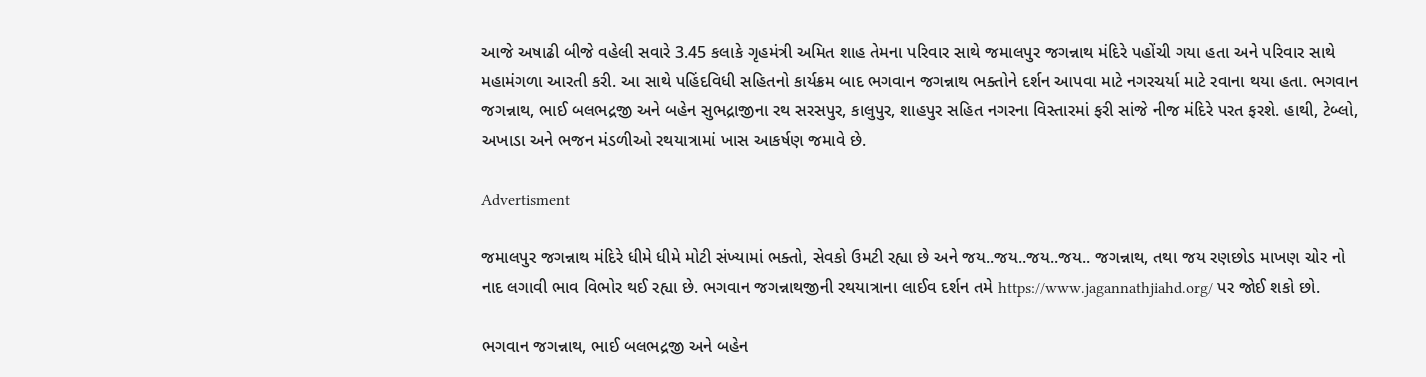આજે અષાઢી બીજે વહેલી સવારે 3.45 કલાકે ગૃહમંત્રી અમિત શાહ તેમના પરિવાર સાથે જમાલપુર જગન્નાથ મંદિરે પહોંચી ગયા હતા અને પરિવાર સાથે મહામંગળા આરતી કરી. આ સાથે પહિંદવિધી સહિતનો કાર્યક્રમ બાદ ભગવાન જગન્નાથ ભક્તોને દર્શન આપવા માટે નગરચર્યા માટે રવાના થયા હતા. ભગવાન જગન્નાથ, ભાઈ બલભદ્રજી અને બહેન સુભદ્રાજીના રથ સરસપુર, કાલુપુર, શાહપુર સહિત નગરના વિસ્તારમાં ફરી સાંજે નીજ મંદિરે પરત ફરશે. હાથી, ટેબ્લો, અખાડા અને ભજન મંડળીઓ રથયાત્રામાં ખાસ આકર્ષણ જમાવે છે.

Advertisment

જમાલપુર જગન્નાથ મંદિરે ધીમે ધીમે મોટી સંખ્યામાં ભક્તો, સેવકો ઉમટી રહ્યા છે અને જય..જય..જય..જય.. જગન્નાથ, તથા જય રણછોડ માખણ ચોર નો નાદ લગાવી ભાવ વિભોર થઈ રહ્યા છે. ભગવાન જગન્નાથજીની રથયાત્રાના લાઈવ દર્શન તમે https://www.jagannathjiahd.org/ પર જોઈ શકો છો.

ભગવાન જગન્નાથ, ભાઈ બલભદ્રજી અને બહેન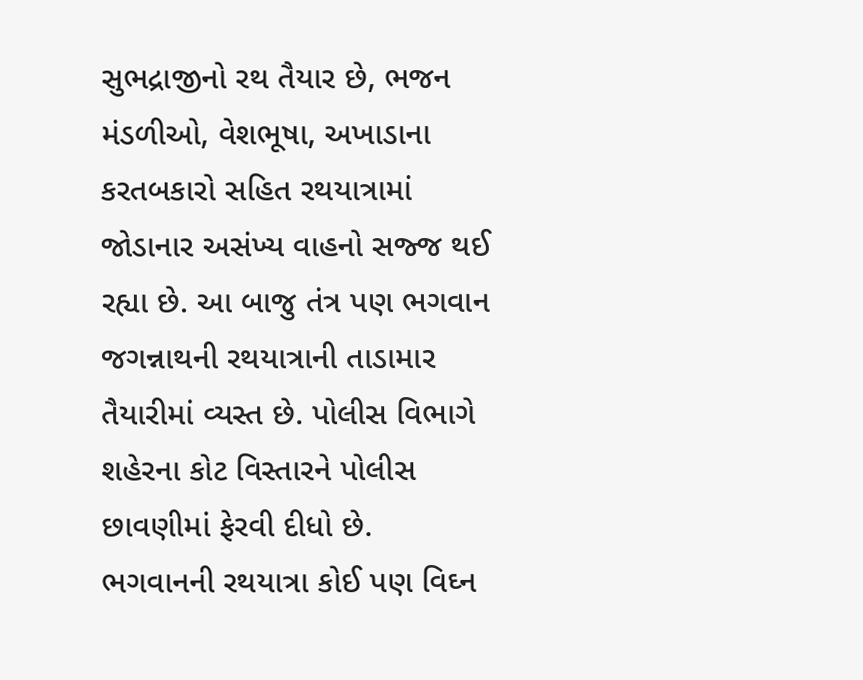સુભદ્રાજીનો રથ તૈયાર છે, ભજન મંડળીઓ, વેશભૂષા, અખાડાના કરતબકારો સહિત રથયાત્રામાં જોડાનાર અસંખ્ય વાહનો સજ્જ થઈ રહ્યા છે. આ બાજુ તંત્ર પણ ભગવાન જગન્નાથની રથયાત્રાની તાડામાર તૈયારીમાં વ્યસ્ત છે. પોલીસ વિભાગે શહેરના કોટ વિસ્તારને પોલીસ છાવણીમાં ફેરવી દીધો છે. ભગવાનની રથયાત્રા કોઈ પણ વિઘ્ન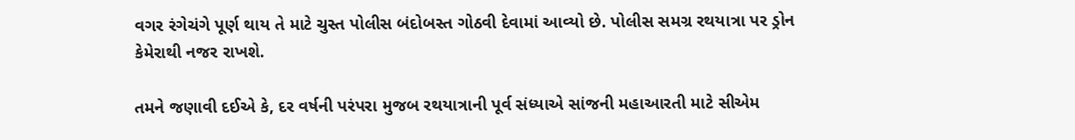વગર રંગેચંગે પૂર્ણ થાય તે માટે ચુસ્ત પોલીસ બંદોબસ્ત ગોઠવી દેવામાં આવ્યો છે. પોલીસ સમગ્ર રથયાત્રા પર ડ્રોન કેમેરાથી નજર રાખશે.

તમને જણાવી દઈએ કે, દર વર્ષની પરંપરા મુજબ રથયાત્રાની પૂર્વ સંધ્યાએ સાંજની મહાઆરતી માટે સીએમ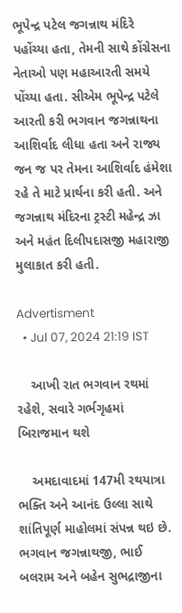ભૂપેન્દ્ર પટેલ જગન્નાથ મંદિરે પહોંચ્યા હતા, તેમની સાથે કોંગ્રેસના નેતાઓ પણ મહાઆરતી સમયે પોંચ્યા હતા. સીએમ ભૂપેન્દ્ર પટેલે આરતી કરી ભગવાન જગન્નાથના આશિર્વાદ લીધા હતા અને રાજ્ય જન જ પર તેમના આશિર્વાદ હંમેશા રહે તે માટે પ્રાર્થના કરી હતી. અને જગન્નાથ મંદિરના ટ્રસ્ટી મહેન્દ્ર ઝા અને મહંત દિલીપદાસજી મહારાજી મુલાકાત કરી હતી.

Advertisment
  • Jul 07, 2024 21:19 IST

    આખી રાત ભગવાન રથમાં રહેશે, સવારે ગર્ભગૃહમાં બિરાજમાન થશે

    અમદાવાદમાં 147મી રથયાત્રા ભક્તિ અને આનંદ ઉલ્લા સાથે શાંતિપૂર્ણ માહોલમાં સંપન્ન થઇ છે. ભગવાન જગન્નાથજી, ભાઈ બલરામ અને બહેન સુભદ્રાજીના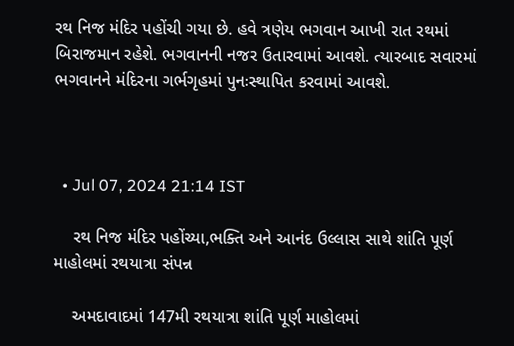રથ નિજ મંદિર પહોંચી ગયા છે. હવે ત્રણેય ભગવાન આખી રાત રથમાં બિરાજમાન રહેશે. ભગવાનની નજર ઉતારવામાં આવશે. ત્યારબાદ સવારમાં ભગવાનને મંદિરના ગર્ભગૃહમાં પુનઃસ્થાપિત કરવામાં આવશે.



  • Jul 07, 2024 21:14 IST

    રથ નિજ મંદિર પહોંચ્યા,ભક્તિ અને આનંદ ઉલ્લાસ સાથે શાંતિ પૂર્ણ માહોલમાં રથયાત્રા સંપન્ન

    અમદાવાદમાં 147મી રથયાત્રા શાંતિ પૂર્ણ માહોલમાં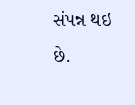સંપન્ન થઇ છે.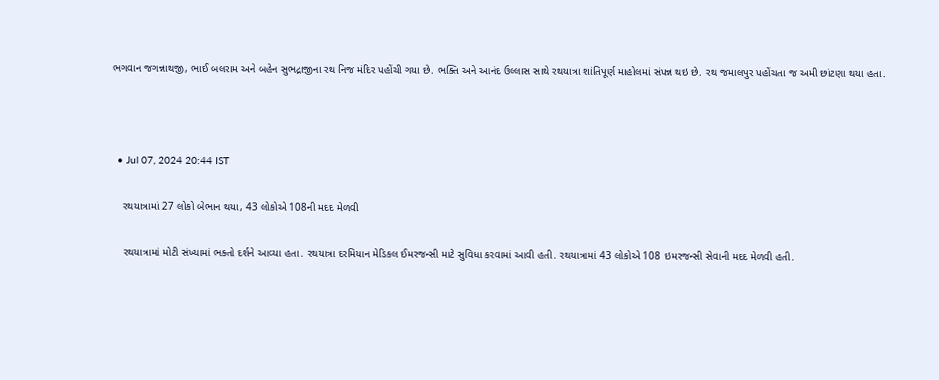ભગવાન જગન્નાથજી, ભાઈ બલરામ અને બહેન સુભદ્રાજીના રથ નિજ મંદિર પહોંચી ગયા છે. ભક્તિ અને આનંદ ઉલ્લાસ સાથે રથયાત્રા શાંતિપૂર્ણ માહોલમાં સંપન્ન થઇ છે. રથ જમાલપુર પહોંચતા જ અમી છાંટણા થયા હતા.



  • Jul 07, 2024 20:44 IST

    રથયાત્રામાં 27 લોકો બેભાન થયા, 43 લોકોએ 108ની મદદ મેળવી

    રથયાત્રામાં મોટી સંખ્યામાં ભક્તો દર્શને આવ્યા હતા. રથયાત્રા દરમિયાન મેડિકલ ઈમરજન્સી માટે સુવિધા કરવામાં આવી હતી. રથયાત્રામાં 43 લોકોએ 108 ઇમરજન્સી સેવાની મદદ મેળવી હતી.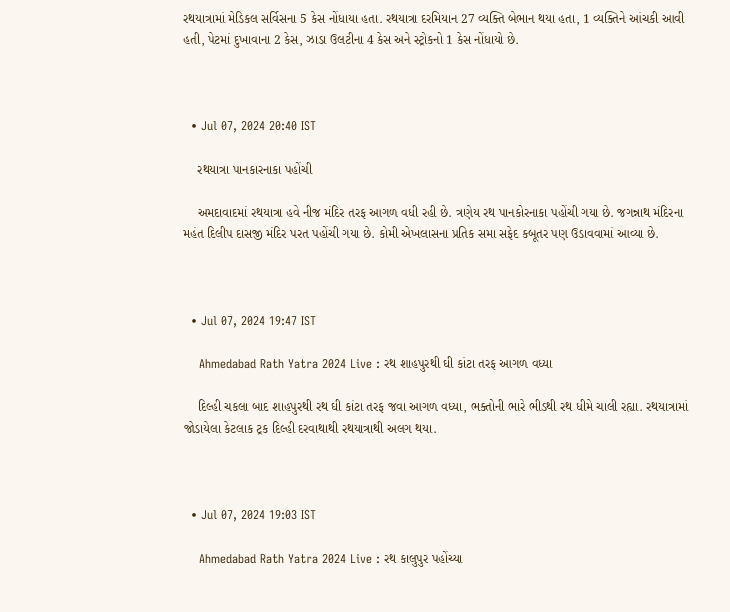રથયાત્રામાં મેડિકલ સર્વિસના 5 કેસ નોંધાયા હતા. રથયાત્રા દરમિયાન 27 વ્યક્તિ બેભાન થયા હતા, 1 વ્યક્તિને આંચકી આવી હતી, પેટમાં દુખાવાના 2 કેસ, ઝાડા ઉલટીના 4 કેસ અને સ્ટ્રોકનો 1 કેસ નોંધાયો છે.



  • Jul 07, 2024 20:40 IST

    રથયાત્રા પાનકારનાકા પહોંચી

    અમદાવાદમાં રથયાત્રા હવે નીજ મંદિર તરફ આગળ વધી રહી છે. ત્રણેય રથ પાનકોરનાકા પહોંચી ગયા છે. જગન્નાથ મંદિરના મહંત દિલીપ દાસજી મંદિર પરત પહોંચી ગયા છે. કોમી એખલાસના પ્રતિક સમા સફેદ કબૂતર પણ ઉડાવવામાં આવ્યા છે.



  • Jul 07, 2024 19:47 IST

    Ahmedabad Rath Yatra 2024 Live : રથ શાહપુરથી ઘી કાંટા તરફ આગળ વધ્યા

    દિલ્હી ચકલા બાદ શાહપુરથી રથ ઘી કાંટા તરફ જવા આગળ વધ્યા, ભક્તોની ભારે ભીડથી રથ ધીમે ચાલી રહ્યા. રથયાત્રામાં જોડાયેલા કેટલાક ટ્રક દિલ્હી દરવાથાથી રથયાત્રાથી અલગ થયા.



  • Jul 07, 2024 19:03 IST

    Ahmedabad Rath Yatra 2024 Live : રથ કાલુપુર પહોંચ્યા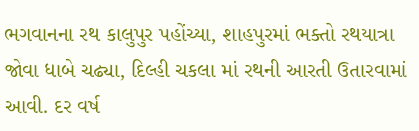ભગવાનના રથ કાલુપુર પહોંચ્યા, શાહપુરમાં ભક્તો રથયાત્રા જોવા ધાબે ચઢ્યા, દિલ્હી ચકલા માં રથની આરતી ઉતારવામાં આવી. દર વર્ષ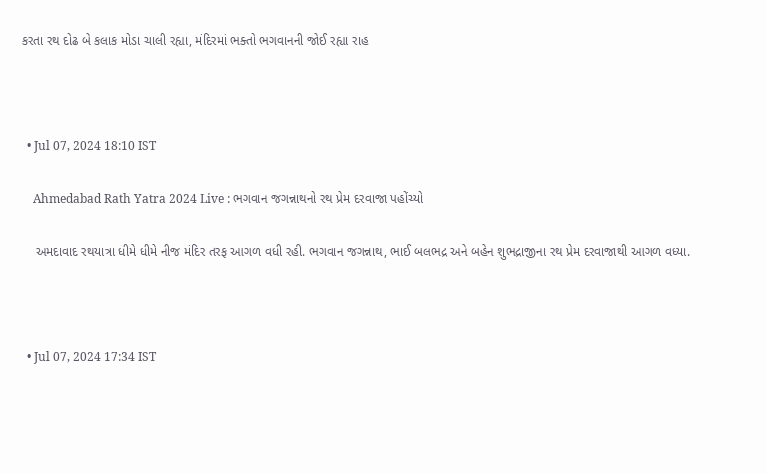કરતા રથ દોઢ બે કલાક મોડા ચાલી રહ્યા, મંદિરમાં ભક્તો ભગવાનની જોઈ રહ્યા રાહ



  • Jul 07, 2024 18:10 IST

    Ahmedabad Rath Yatra 2024 Live : ભગવાન જગન્નાથનો રથ પ્રેમ દરવાજા પહોંચ્યો

    અમદાવાદ રથયાત્રા ધીમે ધીમે નીજ મંદિર તરફ આગળ વધી રહી. ભગવાન જગન્નાથ, ભાઈ બલભદ્ર અને બહેન શુભદ્રાજીના રથ પ્રેમ દરવાજાથી આગળ વધ્યા.



  • Jul 07, 2024 17:34 IST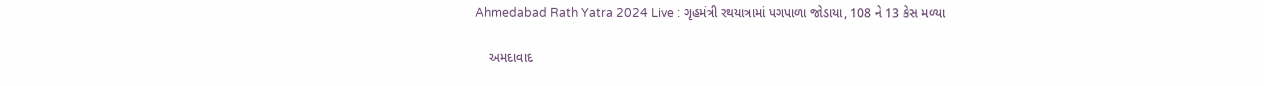Ahmedabad Rath Yatra 2024 Live : ગૃહમંત્રી રથયાત્રામાં પગપાળા જોડાયા, 108 ને 13 કેસ મળ્યા

    અમદાવાદ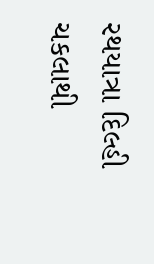રથયાત્રા દિલ્હી ચકલાથી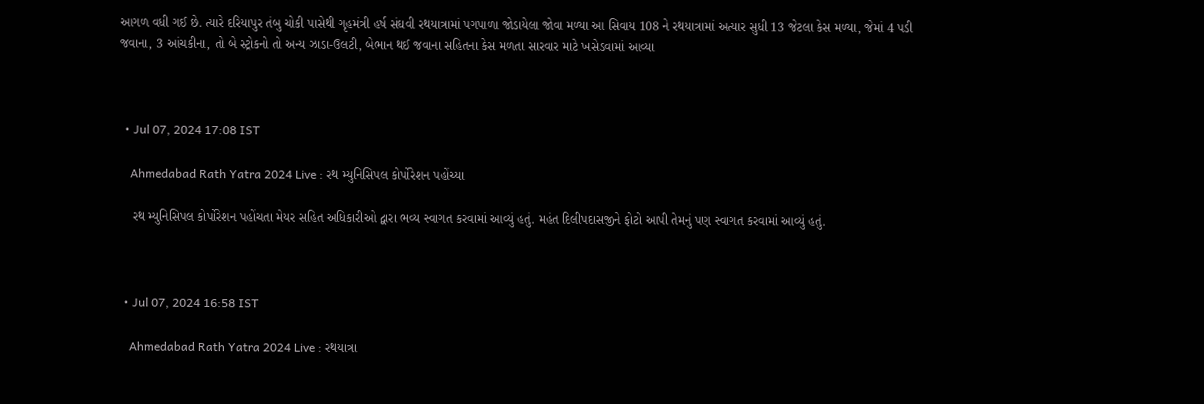આગળ વધી ગઈ છે. ત્યારે દરિયાપુર તંબુ ચોકી પાસેથી ગૃહમંત્રી હર્ષ સંઘવી રથયાત્રામાં પગપાળા જોડાયેલા જોવા મળ્યા આ સિવાય 108 ને રથયાત્રામાં અત્યાર સુધી 13 જેટલા કેસ મળ્યા, જેમાં 4 પડી જવાના, 3 આંચકીના, તો બે સ્ટ્રોકનો તો અન્ય ઝાડા-ઉલટી, બેભાન થઈ જવાના સહિતના કેસ મળતા સારવાર માટે ખસેડવામાં આવ્યા



  • Jul 07, 2024 17:08 IST

    Ahmedabad Rath Yatra 2024 Live : રથ મ્યુનિસિપલ કોર્પોરેશન પહોંચ્યા

    રથ મ્યુનિસિપલ કોર્પોરેશન પહોંચતા મેયર સહિત અધિકારીઓ દ્વારા ભવ્ય સ્વાગત કરવામાં આવ્યું હતું. મહંત દિલીપદાસજીને ફોટો આપી તેમનું પણ સ્વાગત કરવામાં આવ્યું હતું.



  • Jul 07, 2024 16:58 IST

    Ahmedabad Rath Yatra 2024 Live : રથયાત્રા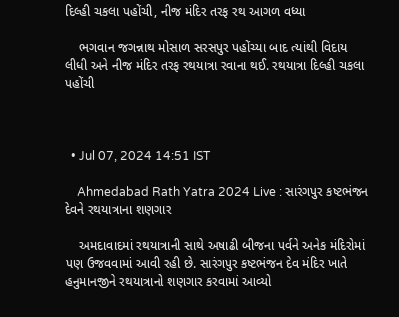દિલ્હી ચકલા પહોંચી, નીજ મંદિર તરફ રથ આગળ વધ્યા

    ભગવાન જગન્નાથ મોસાળ સરસપુર પહોંચ્યા બાદ ત્યાંથી વિદાય લીધી અને નીજ મંદિર તરફ રથયાત્રા રવાના થઈ. રથયાત્રા દિલ્હી ચકલા પહોંચી



  • Jul 07, 2024 14:51 IST

    Ahmedabad Rath Yatra 2024 Live : સારંગપુર કષ્ટભંજન દેવને રથયાત્રાના શણગાર

    અમદાવાદમાં રથયાત્રાની સાથે અષાઢી બીજના પર્વને અનેક મંદિરોમાં પણ ઉજવવામાં આવી રહી છે. સારંગપુર કષ્ટભંજન દેવ મંદિર ખાતે હનુમાનજીને રથયાત્રાનો શણગાર કરવામાં આવ્યો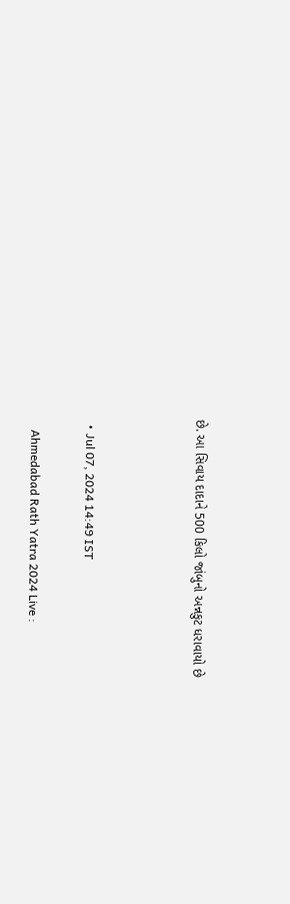છે. આ સિવાય દાદાને 500 કિલો જાંબુનો અન્નકુટ ધરાવાયો છે



  • Jul 07, 2024 14:49 IST

    Ahmedabad Rath Yatra 2024 Live :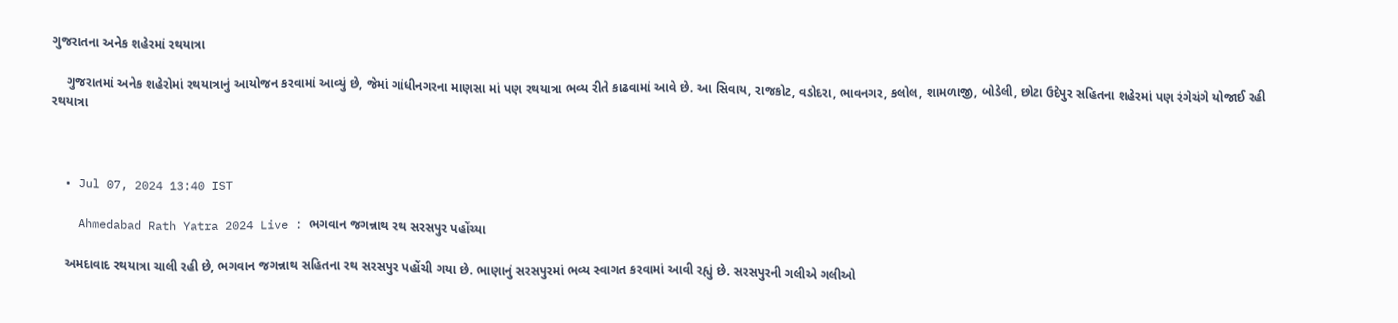ગુજરાતના અનેક શહેરમાં રથયાત્રા

    ગુજરાતમાં અનેક શહેરોમાં રથયાત્રાનું આયોજન કરવામાં આવ્યું છે, જેમાં ગાંધીનગરના માણસા માં પણ રથયાત્રા ભવ્ય રીતે કાઢવામાં આવે છે. આ સિવાય, રાજકોટ, વડોદરા, ભાવનગર, કલોલ, શામળાજી, બોડેલી, છોટા ઉદેપુર સહિતના શહેરમાં પણ રંગેચંગે યોજાઈ રહી રથયાત્રા



  • Jul 07, 2024 13:40 IST

    Ahmedabad Rath Yatra 2024 Live : ભગવાન જગન્નાથ રથ સરસપુર પહોંચ્યા

    અમદાવાદ રથયાત્રા ચાલી રહી છે, ભગવાન જગન્નાથ સહિતના રથ સરસપુર પહોંચી ગયા છે. ભાણાનું સરસપુરમાં ભવ્ય સ્વાગત કરવામાં આવી રહ્યું છે. સરસપુરની ગલીએ ગલીઓ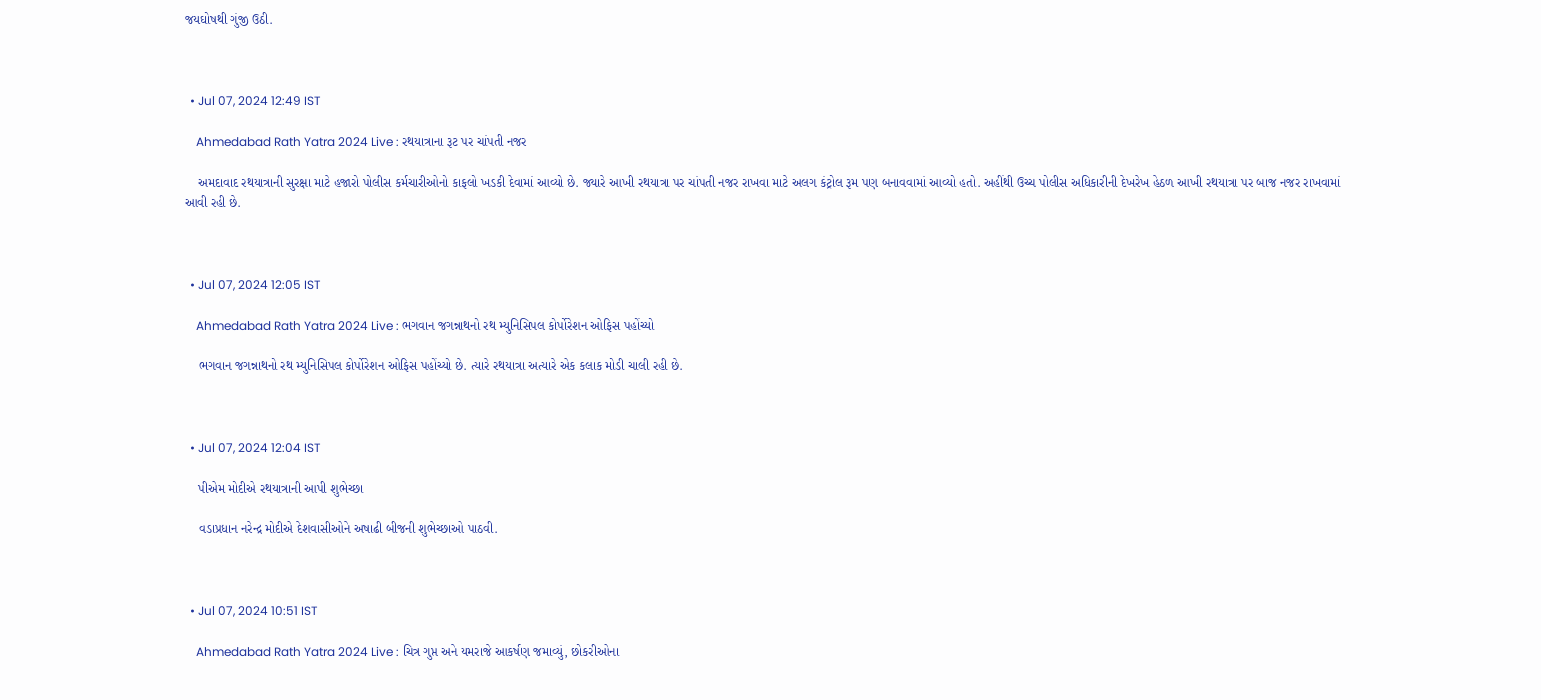જયઘોષથી ગુંજી ઉઠી.



  • Jul 07, 2024 12:49 IST

    Ahmedabad Rath Yatra 2024 Live : રથયાત્રાના રૂટ પર ચાંપતી નજર

    અમદાવાદ રથયાત્રાની સુરક્ષા માટે હજારો પોલીસ કર્મચારીઓનો કાફલો ખડકી દેવામાં આવ્યો છે. જ્યારે આખી રથયાત્રા પર ચાંપતી નજર રાખવા માટે અલગ કંટ્રોલ રૂમ પણ બનાવવામાં આવ્યો હતો. અહીંથી ઉચ્ચ પોલીસ અધિકારીની દેખરેખ હેઠળ આખી રથયાત્રા પર બાજ નજર રાખવામાં આવી રહી છે.



  • Jul 07, 2024 12:05 IST

    Ahmedabad Rath Yatra 2024 Live : ભગવાન જગન્નાથનો રથ મ્યુનિસિપલ કોર્પોરેશન ઓફિસ પહોંચ્યો

    ભગવાન જગન્નાથનો રથ મ્યુનિસિપલ કોર્પોરેશન ઓફિસ પહોંચ્યો છે. ત્યારે રથયાત્રા અત્યારે એક કલાક મોડી ચાલી રહી છે.



  • Jul 07, 2024 12:04 IST

    પીએમ મોદીએ રથયાત્રાની આપી શુભેચ્છા

    વડાપ્રધાન નરેન્દ્ર મોદીએ દેશવાસીઓને અષાઢી બીજની શુભેચ્છાઓ પાઠવી.



  • Jul 07, 2024 10:51 IST

    Ahmedabad Rath Yatra 2024 Live : ચિત્ર ગુપ્ત અને યમરાજે આકર્ષણ જમાવ્યું, છોકરીઓના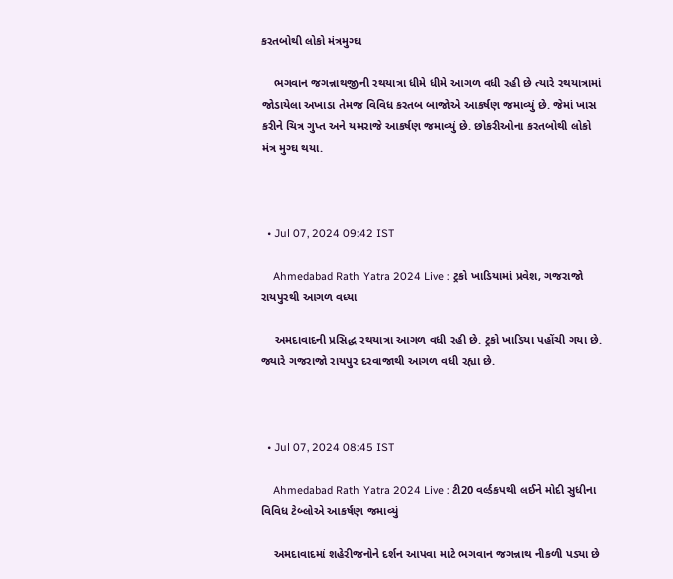કરતબોથી લોકો મંત્રમુગ્ઘ

    ભગવાન જગન્નાથજીની રથયાત્રા ધીમે ધીમે આગળ વધી રહી છે ત્યારે રથયાત્રામાં જોડાયેલા અખાડા તેમજ વિવિધ કરતબ બાજોએ આકર્ષણ જમાવ્યું છે. જેમાં ખાસ કરીને ચિત્ર ગુપ્ત અને યમરાજે આકર્ષણ જમાવ્યું છે. છોકરીઓના કરતબોથી લોકો મંત્ર મુગ્ઘ થયા.



  • Jul 07, 2024 09:42 IST

    Ahmedabad Rath Yatra 2024 Live : ટ્રકો ખાડિયામાં પ્રવેશ, ગજરાજો રાયપુરથી આગળ વધ્યા

    અમદાવાદની પ્રસિદ્ધ રથયાત્રા આગળ વધી રહી છે. ટ્રકો ખાડિયા પહોંચી ગયા છે. જ્યારે ગજરાજો રાયપુર દરવાજાથી આગળ વધી રહ્યા છે.



  • Jul 07, 2024 08:45 IST

    Ahmedabad Rath Yatra 2024 Live : ટી20 વર્લ્ડકપથી લઈને મોદી સુધીના વિવિધ ટેબ્લોએ આકર્ષણ જમાવ્યું

    અમદાવાદમાં શહેરીજનોને દર્શન આપવા માટે ભગવાન જગન્નાથ નીકળી પડ્યા છે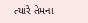ત્યારે તેમના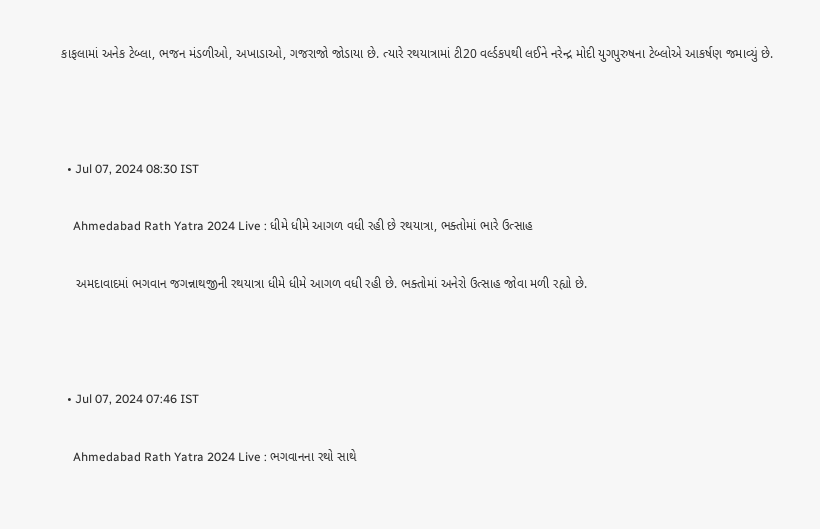કાફલામાં અનેક ટેબ્લા, ભજન મંડળીઓ, અખાડાઓ, ગજરાજો જોડાયા છે. ત્યારે રથયાત્રામાં ટી20 વર્લ્ડકપથી લઈને નરેન્દ્ર મોદી યુગપુરુષના ટેબ્લોએ આકર્ષણ જમાવ્યું છે.



  • Jul 07, 2024 08:30 IST

    Ahmedabad Rath Yatra 2024 Live : ધીમે ધીમે આગળ વધી રહી છે રથયાત્રા, ભક્તોમાં ભારે ઉત્સાહ

    અમદાવાદમાં ભગવાન જગન્નાથજીની રથયાત્રા ધીમે ધીમે આગળ વધી રહી છે. ભક્તોમાં અનેરો ઉત્સાહ જોવા મળી રહ્યો છે.



  • Jul 07, 2024 07:46 IST

    Ahmedabad Rath Yatra 2024 Live : ભગવાનના રથો સાથે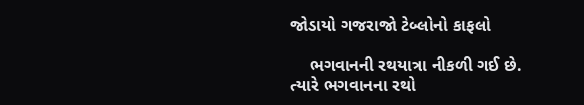જોડાયો ગજરાજો ટેબ્લોનો કાફલો

    ભગવાનની રથયાત્રા નીકળી ગઈ છે. ત્યારે ભગવાનના રથો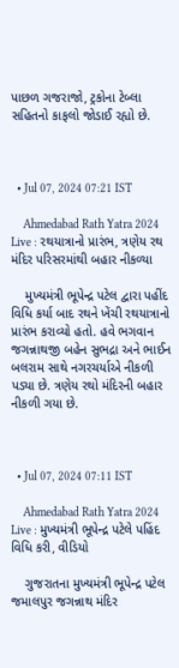પાછળ ગજરાજો, ટ્રકોના ટેબ્લા સહિતનો કાફલો જોડાઈ રહ્યો છે.



  • Jul 07, 2024 07:21 IST

    Ahmedabad Rath Yatra 2024 Live : રથયાત્રાનો પ્રારંભ, ત્રણેય રથ મંદિર પરિસરમાંથી બહાર નીકળ્યા

    મુખ્યમંત્રી ભૂપેન્દ્ર પટેલ દ્વારા પહીંદ વિધિ કર્યા બાદ રથને ખેંચી રથયાત્રાનો પ્રારંભ કરાવ્યો હતો. હવે ભગવાન જગન્નાથજી બહેન સુભદ્રા અને ભાઈન બલરામ સાથે નગરચર્યાએ નીકળી પડ્યા છે. ત્રણેય રથો મંદિરની બહાર નીકળી ગયા છે.



  • Jul 07, 2024 07:11 IST

    Ahmedabad Rath Yatra 2024 Live : મુખ્યમંત્રી ભૂપેન્દ્ર પટેલે પહિંદ વિધિ કરી, વીડિયો

    ગુજરાતના મુખ્યમંત્રી ભૂપેન્દ્ર પટેલ જમાલપુર જગન્નાથ મંદિર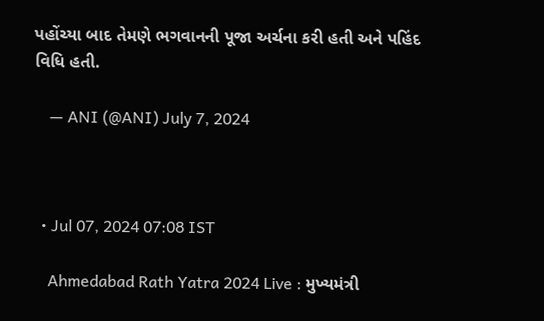પહોંચ્યા બાદ તેમણે ભગવાનની પૂજા અર્ચના કરી હતી અને પહિંદ વિધિ હતી.

    — ANI (@ANI) July 7, 2024



  • Jul 07, 2024 07:08 IST

    Ahmedabad Rath Yatra 2024 Live : મુખ્યમંત્રી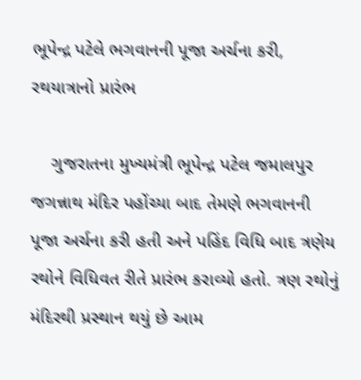ભૂપેન્દ્ર પટેલે ભગવાનની પૂજા અર્ચના કરી, રથયાત્રાનો પ્રારંભ

    ગુજરાતના મુખ્યમંત્રી ભૂપેન્દ્ર પટેલ જમાલપુર જગન્નાથ મંદિર પહોંચ્યા બાદ તેમણે ભગવાનની પૂજા અર્ચના કરી હતી અને પહિંદ વિધિ બાદ ત્રણેય રથોને વિધિવત રીતે પ્રારંભ કરાવ્યો હતો. ત્રણ રથોનું મંદિરથી પ્રસ્થાન થયું છે આમ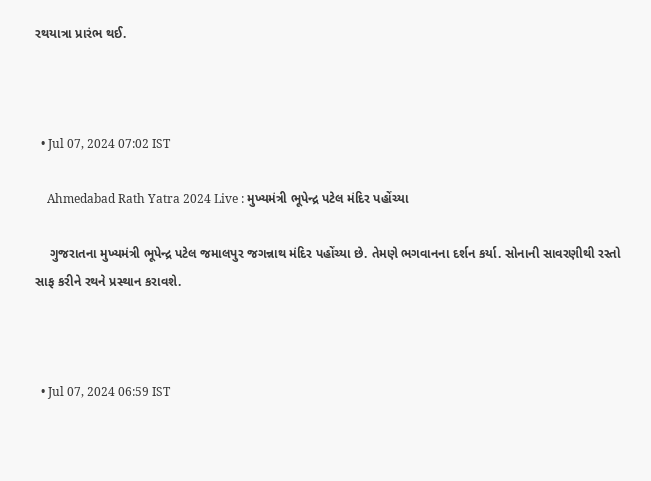રથયાત્રા પ્રારંભ થઈ.



  • Jul 07, 2024 07:02 IST

    Ahmedabad Rath Yatra 2024 Live : મુખ્યમંત્રી ભૂપેન્દ્ર પટેલ મંદિર પહોંચ્યા

    ગુજરાતના મુખ્યમંત્રી ભૂપેન્દ્ર પટેલ જમાલપુર જગન્નાથ મંદિર પહોંચ્યા છે. તેમણે ભગવાનના દર્શન કર્યા. સોનાની સાવરણીથી રસ્તો સાફ કરીને રથને પ્રસ્થાન કરાવશે.



  • Jul 07, 2024 06:59 IST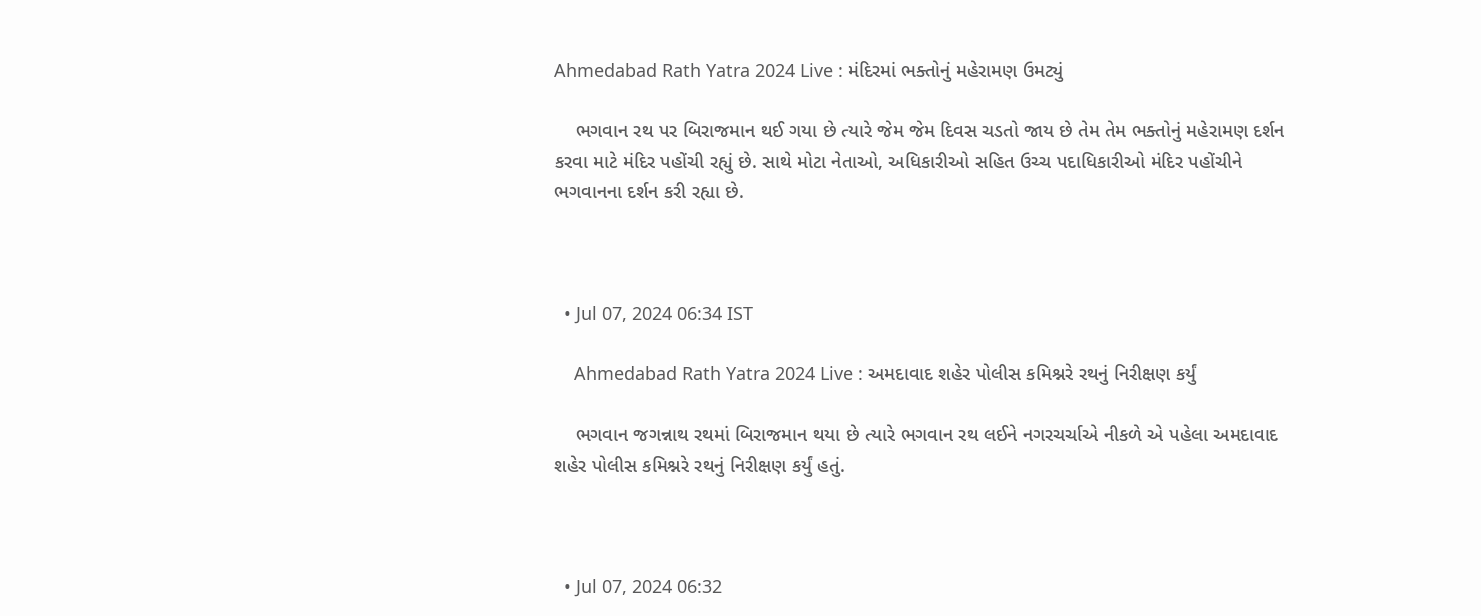Ahmedabad Rath Yatra 2024 Live : મંદિરમાં ભક્તોનું મહેરામણ ઉમટ્યું

    ભગવાન રથ પર બિરાજમાન થઈ ગયા છે ત્યારે જેમ જેમ દિવસ ચડતો જાય છે તેમ તેમ ભક્તોનું મહેરામણ દર્શન કરવા માટે મંદિર પહોંચી રહ્યું છે. સાથે મોટા નેતાઓ, અધિકારીઓ સહિત ઉચ્ચ પદાધિકારીઓ મંદિર પહોંચીને ભગવાનના દર્શન કરી રહ્યા છે.



  • Jul 07, 2024 06:34 IST

    Ahmedabad Rath Yatra 2024 Live : અમદાવાદ શહેર પોલીસ કમિશ્નરે રથનું નિરીક્ષણ કર્યું

    ભગવાન જગન્નાથ રથમાં બિરાજમાન થયા છે ત્યારે ભગવાન રથ લઈને નગરચર્ચાએ નીકળે એ પહેલા અમદાવાદ શહેર પોલીસ કમિશ્નરે રથનું નિરીક્ષણ કર્યું હતું.



  • Jul 07, 2024 06:32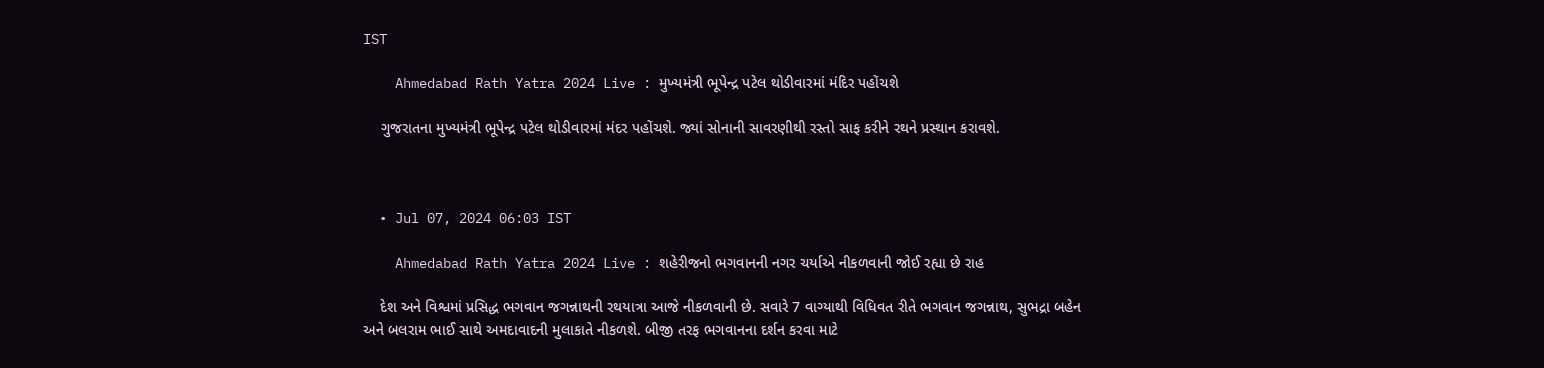IST

    Ahmedabad Rath Yatra 2024 Live : મુખ્યમંત્રી ભૂપેન્દ્ર પટેલ થોડીવારમાં મંદિર પહોંચશે

    ગુજરાતના મુખ્યમંત્રી ભૂપેન્દ્ર પટેલ થોડીવારમાં મંદર પહોંચશે. જ્યાં સોનાની સાવરણીથી રસ્તો સાફ કરીને રથને પ્રસ્થાન કરાવશે.



  • Jul 07, 2024 06:03 IST

    Ahmedabad Rath Yatra 2024 Live : શહેરીજનો ભગવાનની નગર ચર્યાએ નીકળવાની જોઈ રહ્યા છે રાહ

    દેશ અને વિશ્વમાં પ્રસિદ્ધ ભગવાન જગન્નાથની રથયાત્રા આજે નીકળવાની છે. સવારે 7 વાગ્યાથી વિધિવત રીતે ભગવાન જગન્નાથ, સુભદ્રા બહેન અને બલરામ ભાઈ સાથે અમદાવાદની મુલાકાતે નીકળશે. બીજી તરફ ભગવાનના દર્શન કરવા માટે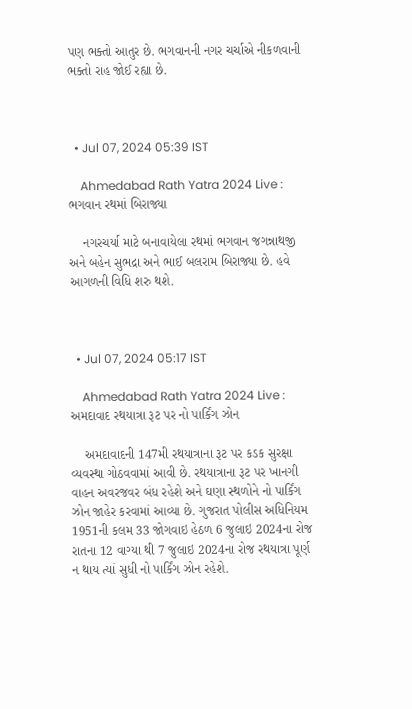પણ ભક્તો આતુર છે. ભગવાનની નગર ચર્ચાએ નીકળવાની ભક્તો રાહ જોઈ રહ્યા છે.



  • Jul 07, 2024 05:39 IST

    Ahmedabad Rath Yatra 2024 Live : ભગવાન રથમાં બિરાજ્યા

    નગરચર્યા માટે બનાવાયેલા રથમાં ભગવાન જગન્નાથજી અને બહેન સુભદ્રા અને ભાઈ બલરામ બિરાજ્યા છે. હવે આગળની વિધિ શરુ થશે.



  • Jul 07, 2024 05:17 IST

    Ahmedabad Rath Yatra 2024 Live : અમદાવાદ રથયાત્રા રૂટ પર નો પાર્કિંગ ઝોન

    અમદાવાદની 147મી રથયાત્રાના રૂટ પર કડક સુરક્ષા વ્યવસ્થા ગોઠવવામાં આવી છે. રથયાત્રાના રૂટ પર ખાનગી વાહન અવરજવર બંધ રહેશે અને ઘણા સ્થળોને નો પાર્કિંગ ઝોન જાહેર કરવામાં આવ્યા છે. ગુજરાત પોલીસ અધિનિયમ 1951ની કલમ 33 જોગવાઇ હેઠળ 6 જુલાઇ 2024ના રોજ રાતના 12 વાગ્યા થી 7 જુલાઇ 2024ના રોજ રથયાત્રા પૂર્ણ ન થાય ત્યાં સુધી નો પાર્કિંગ ઝોન રહેશે.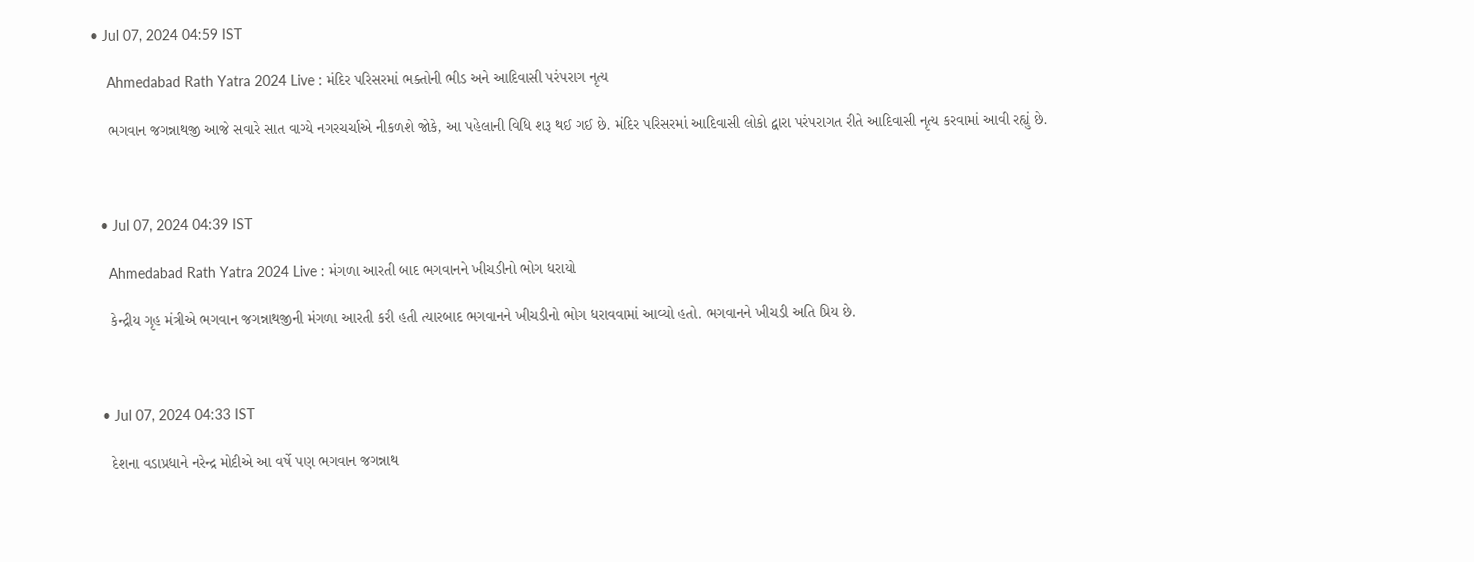• Jul 07, 2024 04:59 IST

    Ahmedabad Rath Yatra 2024 Live : મંદિર પરિસરમાં ભક્તોની ભીડ અને આદિવાસી પરંપરાગ નૃત્ય

    ભગવાન જગન્નાથજી આજે સવારે સાત વાગ્યે નગરચર્ચાએ નીકળશે જોકે, આ પહેલાની વિધિ શરૂ થઈ ગઈ છે. મંદિર પરિસરમાં આદિવાસી લોકો દ્વારા પરંપરાગત રીતે આદિવાસી નૃત્ય કરવામાં આવી રહ્યું છે.



  • Jul 07, 2024 04:39 IST

    Ahmedabad Rath Yatra 2024 Live : મંગળા આરતી બાદ ભગવાનને ખીચડીનો ભોગ ધરાયો

    કેન્દ્રીય ગૃહ મંત્રીએ ભગવાન જગન્નાથજીની મંગળા આરતી કરી હતી ત્યારબાદ ભગવાનને ખીચડીનો ભોગ ધરાવવામાં આવ્યો હતો. ભગવાનને ખીચડી અતિ પ્રિય છે.



  • Jul 07, 2024 04:33 IST

    દેશના વડાપ્રધાને નરેન્દ્ર મોદીએ આ વર્ષે પણ ભગવાન જગન્નાથ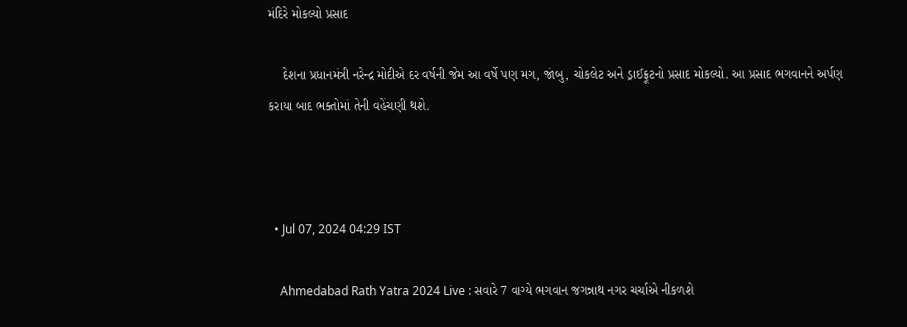મંદિરે મોકલ્યો પ્રસાદ

    દેશના પ્રધાનમંત્રી નરેન્દ્ર મોદીએ દર વર્ષની જેમ આ વર્ષે પણ મગ, જાંબુ, ચોકલેટ અને ડ્રાઈફ્રૂટનો પ્રસાદ મોકલ્યો. આ પ્રસાદ ભગવાનને અર્પણ કરાયા બાદ ભક્તોમાં તેની વહેંચણી થશે.



  • Jul 07, 2024 04:29 IST

    Ahmedabad Rath Yatra 2024 Live : સવારે 7 વાગ્યે ભગવાન જગન્નાથ નગર ચર્ચાએ નીકળશે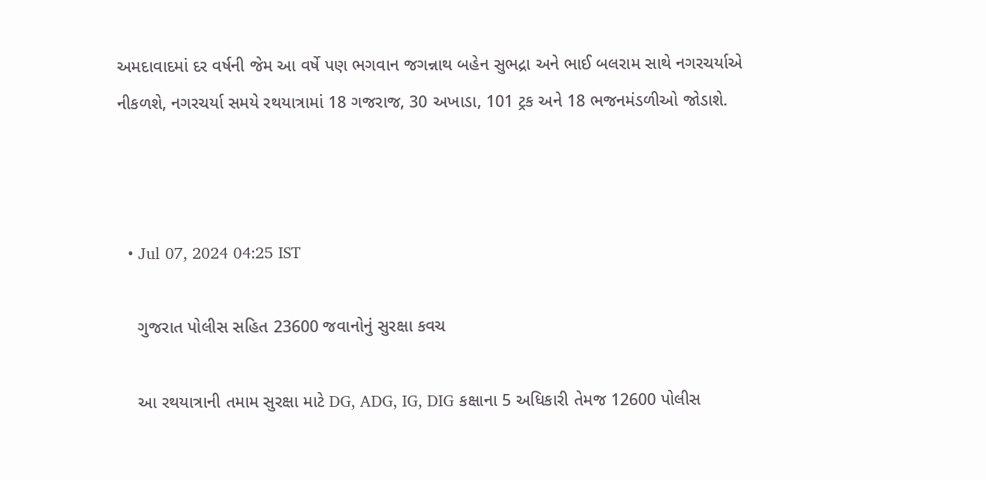અમદાવાદમાં દર વર્ષની જેમ આ વર્ષે પણ ભગવાન જગન્નાથ બહેન સુભદ્રા અને ભાઈ બલરામ સાથે નગરચર્યાએ નીકળશે, નગરચર્યા સમયે રથયાત્રામાં 18 ગજરાજ, 30 અખાડા, 101 ટ્રક અને 18 ભજનમંડળીઓ જોડાશે.



  • Jul 07, 2024 04:25 IST

    ગુજરાત પોલીસ સહિત 23600 જવાનોનું સુરક્ષા કવચ

    આ રથયાત્રાની તમામ સુરક્ષા માટે DG, ADG, IG, DIG કક્ષાના 5 અધિકારી તેમજ 12600 પોલીસ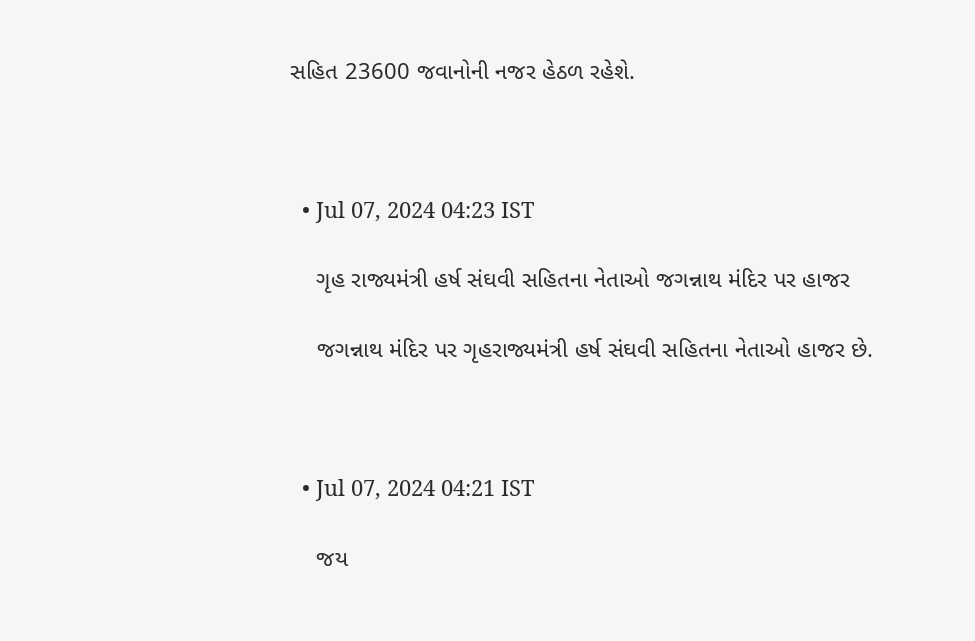સહિત 23600 જવાનોની નજર હેઠળ રહેશે.



  • Jul 07, 2024 04:23 IST

    ગૃહ રાજ્યમંત્રી હર્ષ સંઘવી સહિતના નેતાઓ જગન્નાથ મંદિર પર હાજર

    જગન્નાથ મંદિર પર ગૃહરાજ્યમંત્રી હર્ષ સંઘવી સહિતના નેતાઓ હાજર છે.



  • Jul 07, 2024 04:21 IST

    જય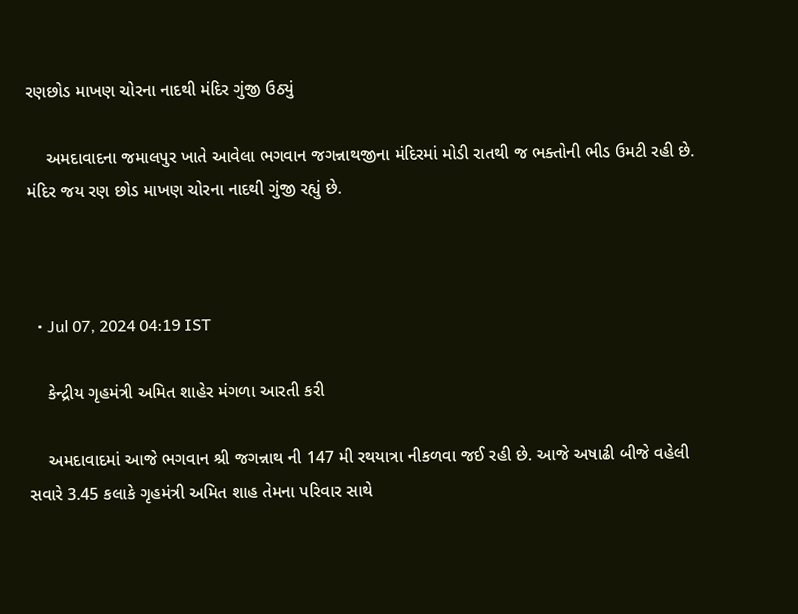રણછોડ માખણ ચોરના નાદથી મંદિર ગુંજી ઉઠ્યું

    અમદાવાદના જમાલપુર ખાતે આવેલા ભગવાન જગન્નાથજીના મંદિરમાં મોડી રાતથી જ ભક્તોની ભીડ ઉમટી રહી છે. મંદિર જય રણ છોડ માખણ ચોરના નાદથી ગુંજી રહ્યું છે.



  • Jul 07, 2024 04:19 IST

    કેન્દ્રીય ગૃહમંત્રી અમિત શાહેર મંગળા આરતી કરી

    અમદાવાદમાં આજે ભગવાન શ્રી જગન્નાથ ની 147 મી રથયાત્રા નીકળવા જઈ રહી છે. આજે અષાઢી બીજે વહેલી સવારે 3.45 કલાકે ગૃહમંત્રી અમિત શાહ તેમના પરિવાર સાથે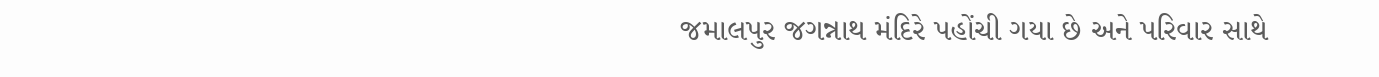જમાલપુર જગન્નાથ મંદિરે પહોંચી ગયા છે અને પરિવાર સાથે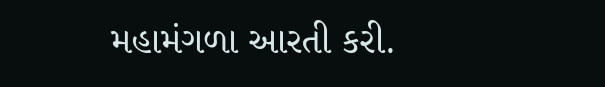મહામંગળા આરતી કરી.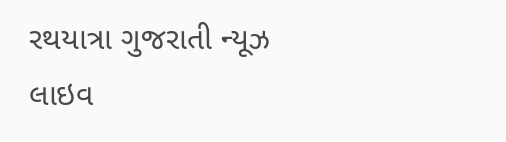રથયાત્રા ગુજરાતી ન્યૂઝ લાઇવ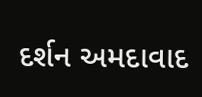દર્શન અમદાવાદ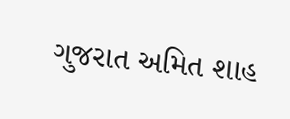ગુજરાત અમિત શાહ